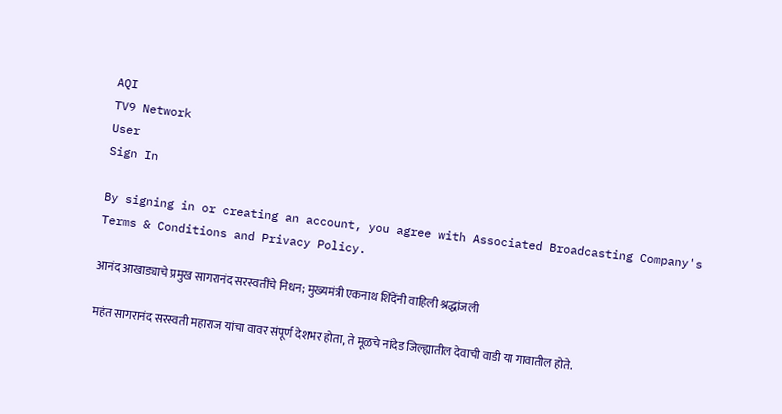AQI
TV9 Network
User
Sign In

By signing in or creating an account, you agree with Associated Broadcasting Company's Terms & Conditions and Privacy Policy.

आनंद आखाड्याचे प्रमुख सागरानंद सरस्वतींचे निधन; मुख्यमंत्री एकनाथ शिंदेंनी वाहिली श्रद्धांजली

महंत सागरानंद सरस्वती महाराज यांचा वावर संपूर्ण देशभर होता, ते मूळचे नांदेड जिल्ह्यातील देवाची वाडी या गावातील होते.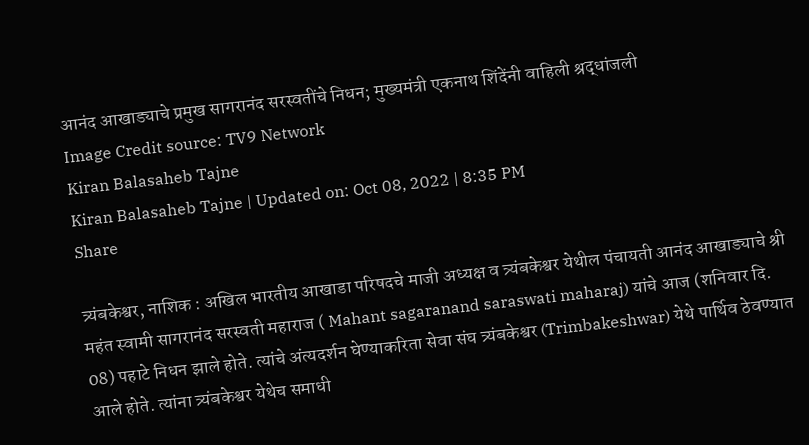आनंद आखाड्याचे प्रमुख सागरानंद सरस्वतींचे निधन; मुख्यमंत्री एकनाथ शिंदेंनी वाहिली श्रद्धांजली
Image Credit source: TV9 Network
Kiran Balasaheb Tajne
Kiran Balasaheb Tajne | Updated on: Oct 08, 2022 | 8:35 PM
Share

त्र्यंबकेश्वर, नाशिक : अखिल भारतीय आखाडा परिषदचे माजी अध्यक्ष व त्र्यंबकेश्वर येथील पंचायती आनंद आखाड्याचे श्री महंत स्वामी सागरानंद सरस्वती महाराज ( Mahant sagaranand saraswati maharaj) यांचे आज (शनिवार दि. 08) पहाटे निधन झाले होते. त्यांचे अंत्यदर्शन घेण्याकरिता सेवा संघ त्र्यंबकेश्वर (Trimbakeshwar) येथे पार्थिव ठेवण्यात आले होते. त्यांना त्र्यंबकेश्वर येथेच समाधी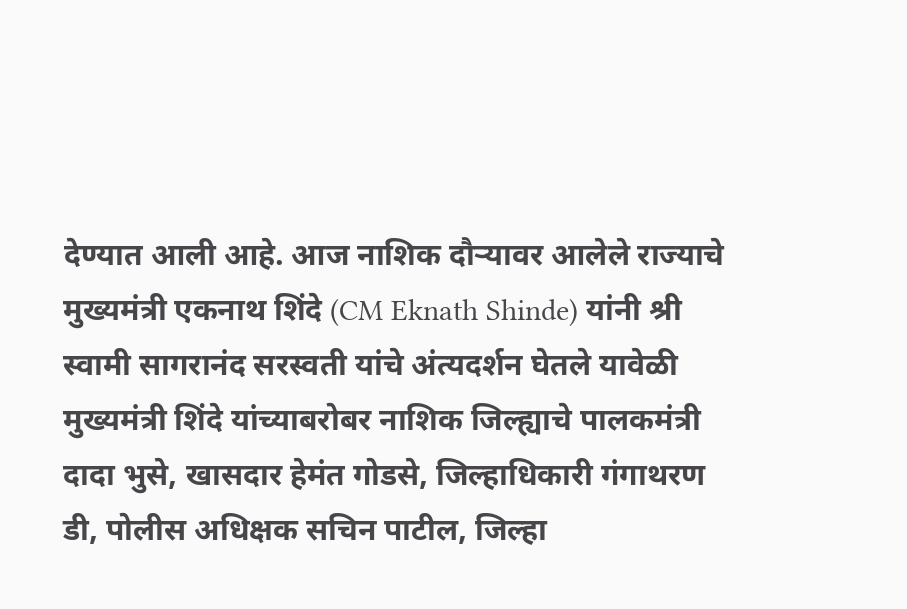देण्यात आली आहे. आज नाशिक दौऱ्यावर आलेले राज्याचे मुख्यमंत्री एकनाथ शिंदे (CM Eknath Shinde) यांनी श्री स्वामी सागरानंद सरस्वती यांचे अंत्यदर्शन घेतले यावेळी मुख्यमंत्री शिंदे यांच्याबरोबर नाशिक जिल्ह्याचे पालकमंत्री दादा भुसे, खासदार हेमंत गोडसे, जिल्हाधिकारी गंगाथरण डी, पोलीस अधिक्षक सचिन पाटील, जिल्हा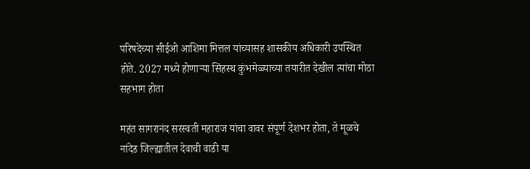परिषदेच्या सीईओ आशिमा मित्तल यांच्यासह शासकीय अधिकारी उपस्थित होते. 2027 मध्ये होणाऱ्या सिंहस्थ कुंभमेळ्याच्या तयारीत देखील त्यांचा मोठा सहभाग होता

महंत सागरानंद सरस्वती महाराज यांचा वावर संपूर्ण देशभर होता, ते मूळचे नांदेड जिल्ह्यातील देवाची वाडी या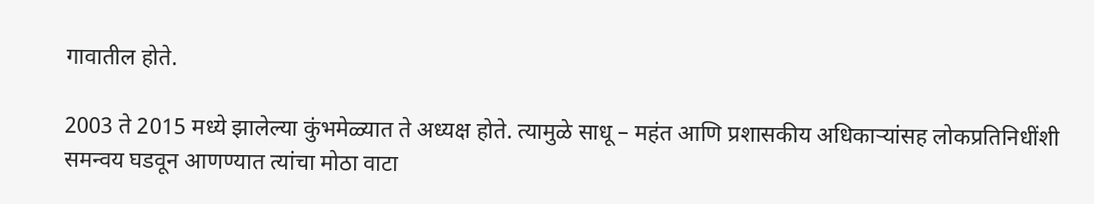गावातील होते.

2003 ते 2015 मध्ये झालेल्या कुंभमेळ्यात ते अध्यक्ष होते. त्यामुळे साधू – महंत आणि प्रशासकीय अधिकाऱ्यांसह लोकप्रतिनिधींशी समन्वय घडवून आणण्यात त्यांचा मोठा वाटा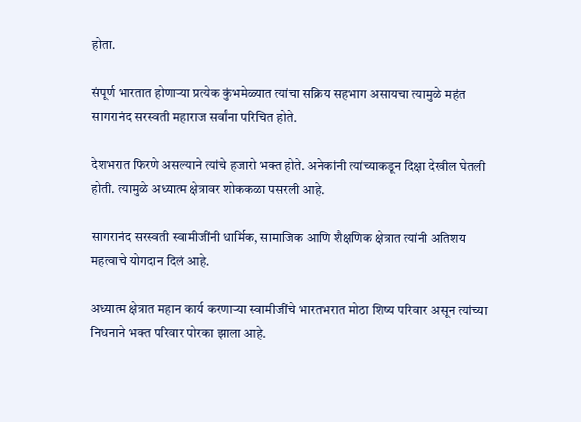होता.

संपूर्ण भारतात होणाऱ्या प्रत्येक कुंभमेळ्यात त्यांचा सक्रिय सहभाग असायचा त्यामुळे महंत सागरानंद सरस्वती महाराज सर्वांना परिचित होते.

देशभरात फिरणे असल्याने त्यांचे हजारो भक्त होते. अनेकांनी त्यांच्याकडून दिक्षा देखील घेतली होती. त्यामुळे अध्यात्म क्षेत्रावर शोककळा पसरली आहे.

सागरानंद सरस्वती स्वामीजींनी धार्मिक, सामाजिक आणि शैक्षणिक क्षेत्रात त्यांनी अतिशय महत्वाचे योगदान दिलं आहे.

अध्यात्म क्षेत्रात महान कार्य करणाऱ्या स्वामीजींचे भारतभरात मोठा शिष्य परिवार असून त्यांच्या निधनाने भक्त परिवार पोरका झाला आहे.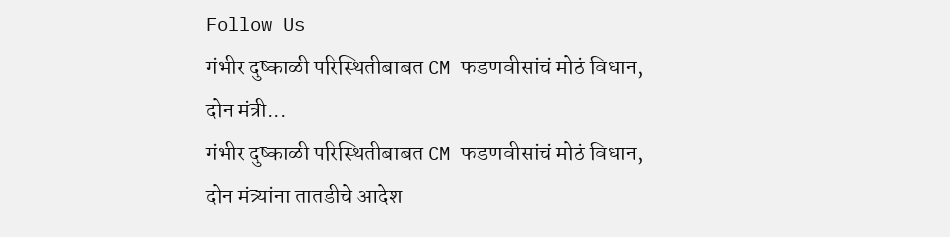Follow Us
गंभीर दुष्काळी परिस्थितीबाबत CM फडणवीसांचं मोठं विधान, दोन मंत्री...
गंभीर दुष्काळी परिस्थितीबाबत CM फडणवीसांचं मोठं विधान, दोन मंत्र्यांना तातडीचे आदेश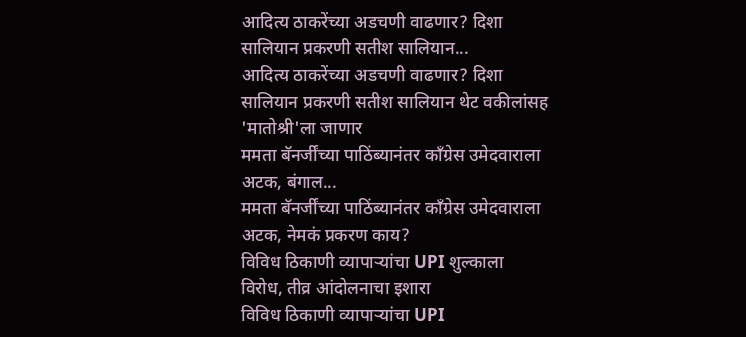आदित्य ठाकरेंच्या अडचणी वाढणार? दिशा सालियान प्रकरणी सतीश सालियान...
आदित्य ठाकरेंच्या अडचणी वाढणार? दिशा सालियान प्रकरणी सतीश सालियान थेट वकीलांसह 'मातोश्री'ला जाणार
ममता बॅनर्जींच्या पाठिंब्यानंतर काँग्रेस उमेदवाराला अटक, बंगाल...
ममता बॅनर्जींच्या पाठिंब्यानंतर काँग्रेस उमेदवाराला अटक, नेमकं प्रकरण काय?
विविध ठिकाणी व्यापाऱ्यांचा UPI शुल्काला विरोध, तीव्र आंदोलनाचा इशारा
विविध ठिकाणी व्यापाऱ्यांचा UPI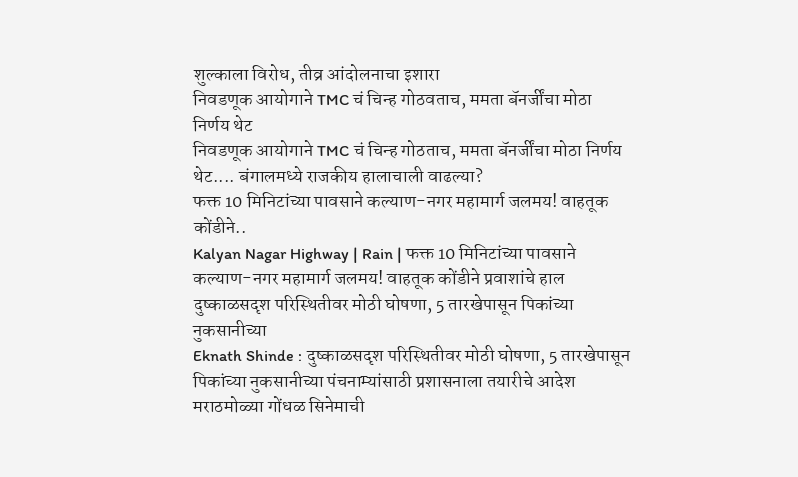शुल्काला विरोध, तीव्र आंदोलनाचा इशारा
निवडणूक आयोगाने TMC चं चिन्ह गोठवताच, ममता बॅनर्जींचा मोठा निर्णय थेट
निवडणूक आयोगाने TMC चं चिन्ह गोठताच, ममता बॅनर्जींचा मोठा निर्णय थेट.... बंगालमध्ये राजकीय हालाचाली वाढल्या?
फक्त 10 मिनिटांच्या पावसाने कल्याण-नगर महामार्ग जलमय! वाहतूक कोंडीने..
Kalyan Nagar Highway | Rain | फक्त 10 मिनिटांच्या पावसाने कल्याण-नगर महामार्ग जलमय! वाहतूक कोंडीने प्रवाशांचे हाल
दुष्काळसदृश परिस्थितीवर मोठी घोषणा, 5 तारखेपासून पिकांच्या नुकसानीच्या
Eknath Shinde : दुष्काळसदृश परिस्थितीवर मोठी घोषणा, 5 तारखेपासून पिकांच्या नुकसानीच्या पंचनाम्यांसाठी प्रशासनाला तयारीचे आदेश
मराठमोळ्या गोंधळ सिनेमाची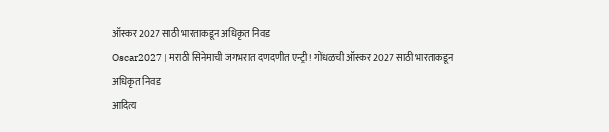ऑस्कर 2027 साठी भारताकडून अधिकृत निवड
Oscar2027 | मराठी सिनेमाची जगभरात दणदणीत एन्ट्री! गोंधळची ऑस्कर 2027 साठी भारताकडून अधिकृत निवड
आदित्य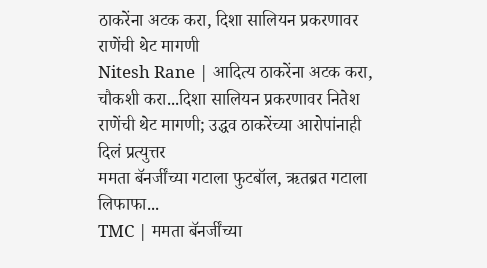ठाकरेंना अटक करा, दिशा सालियन प्रकरणावर राणेंची थेट मागणी
Nitesh Rane | आदित्य ठाकरेंना अटक करा, चौकशी करा...दिशा सालियन प्रकरणावर नितेश राणेंची थेट मागणी; उद्धव ठाकरेंच्या आरोपांनाही  दिलं प्रत्युत्तर
ममता बॅनर्जींच्या गटाला फुटबॉल, ऋतब्रत गटाला लिफाफा...
TMC | ममता बॅनर्जींच्या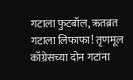गटाला फुटबॉल, ऋतब्रत गटाला लिफाफा! तृणमूल काँग्रेसच्या दोन गटांना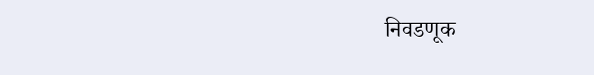निवडणूक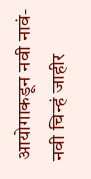आयोगाकडून नवी नावं-नवी चिन्हं जाहीर